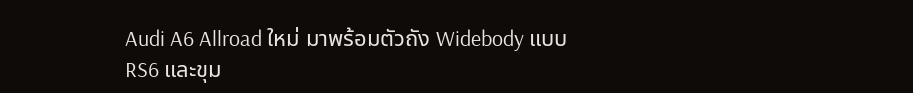Audi A6 Allroad ใหม่ มาพร้อมตัวถัง Widebody แบบ RS6 และขุม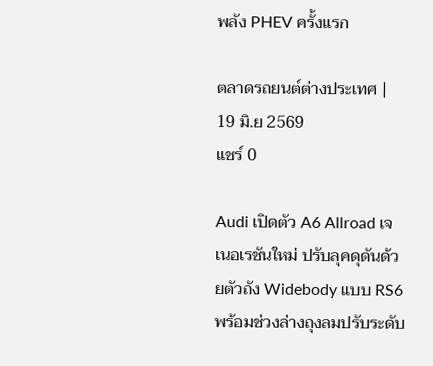พลัง PHEV ครั้งแรก

ตลาดรถยนต์ต่างประเทศ | 19 มิ.ย 2569
แชร์ 0

Audi เปิดตัว A6 Allroad เจเนอเรชันใหม่ ปรับลุคดุดันด้วยตัวถัง Widebody แบบ RS6 พร้อมช่วงล่างถุงลมปรับระดับ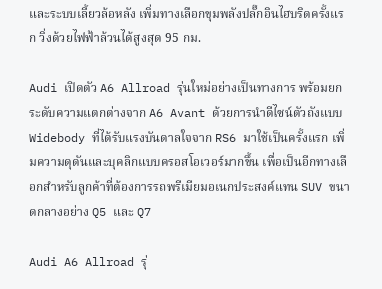และระบบเลี้ยวล้อหลัง เพิ่มทางเลือกขุมพลังปลั๊กอินไฮบริดครั้งแรก วิ่งด้วยไฟฟ้าล้วนได้สูงสุด 95 กม.

Audi เปิดตัว A6 Allroad รุ่นใหม่อย่างเป็นทางการ พร้อมยกระดับความแตกต่างจาก A6 Avant ด้วยการนำดีไซน์ตัวถังแบบ Widebody ที่ได้รับแรงบันดาลใจจาก RS6 มาใช้เป็นครั้งแรก เพิ่มความดุดันและบุคลิกแบบครอสโอเวอร์มากขึ้น เพื่อเป็นอีกทางเลือกสำหรับลูกค้าที่ต้องการรถพรีเมียมอเนกประสงค์แทน SUV ขนาดกลางอย่าง Q5 และ Q7

Audi A6 Allroad รุ่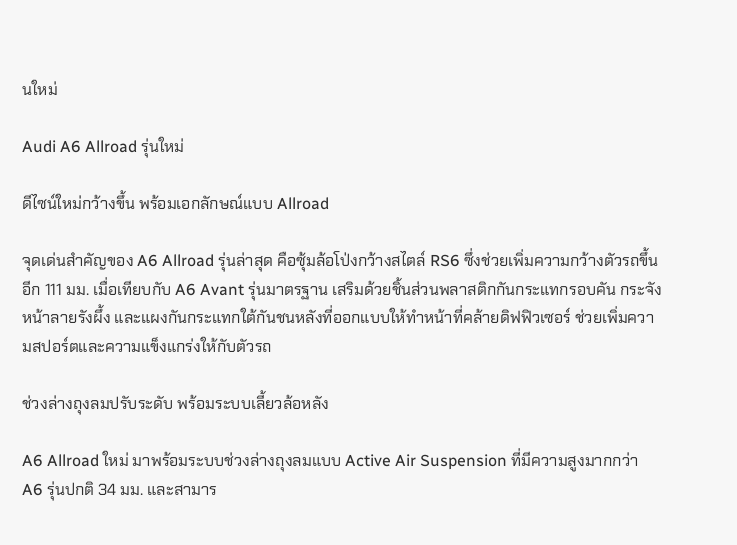นใหม่

Audi A6 Allroad รุ่นใหม่

ดีไซน์ใหม่กว้างขึ้น พร้อมเอกลักษณ์แบบ Allroad

จุดเด่นสำคัญของ A6 Allroad รุ่นล่าสุด คือซุ้มล้อโป่งกว้างสไตล์ RS6 ซึ่งช่วยเพิ่มความกว้างตัวรถขึ้นอีก 111 มม. เมื่อเทียบกับ A6 Avant รุ่นมาตรฐาน เสริมด้วยชิ้นส่วนพลาสติกกันกระแทกรอบคัน กระจังหน้าลายรังผึ้ง และแผงกันกระแทกใต้กันชนหลังที่ออกแบบให้ทำหน้าที่คล้ายดิฟฟิวเซอร์ ช่วยเพิ่มความสปอร์ตและความแข็งแกร่งให้กับตัวรถ

ช่วงล่างถุงลมปรับระดับ พร้อมระบบเลี้ยวล้อหลัง

A6 Allroad ใหม่ มาพร้อมระบบช่วงล่างถุงลมแบบ Active Air Suspension ที่มีความสูงมากกว่า A6 รุ่นปกติ 34 มม. และสามาร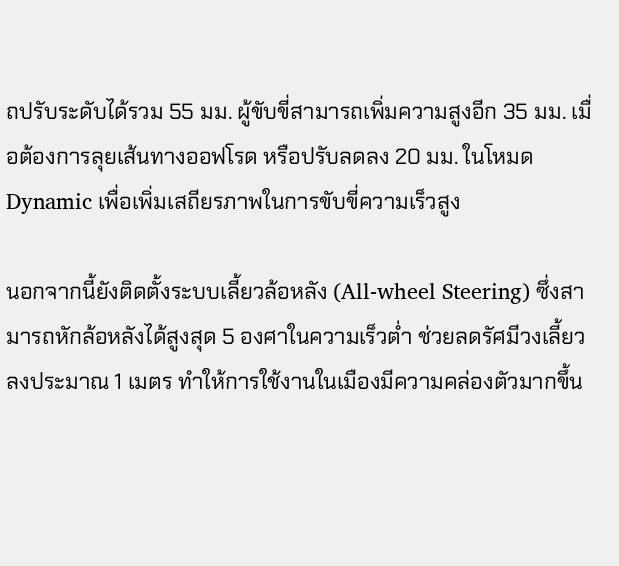ถปรับระดับได้รวม 55 มม. ผู้ขับขี่สามารถเพิ่มความสูงอีก 35 มม. เมื่อต้องการลุยเส้นทางออฟโรด หรือปรับลดลง 20 มม. ในโหมด Dynamic เพื่อเพิ่มเสถียรภาพในการขับขี่ความเร็วสูง

นอกจากนี้ยังติดตั้งระบบเลี้ยวล้อหลัง (All-wheel Steering) ซึ่งสามารถหักล้อหลังได้สูงสุด 5 องศาในความเร็วต่ำ ช่วยลดรัศมีวงเลี้ยวลงประมาณ 1 เมตร ทำให้การใช้งานในเมืองมีความคล่องตัวมากขึ้น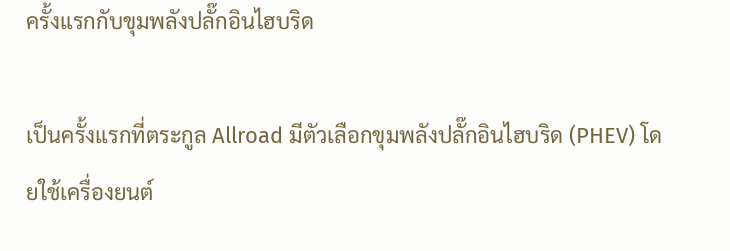ครั้งแรกกับขุมพลังปลั๊กอินไฮบริด

เป็นครั้งแรกที่ตระกูล Allroad มีตัวเลือกขุมพลังปลั๊กอินไฮบริด (PHEV) โดยใช้เครื่องยนต์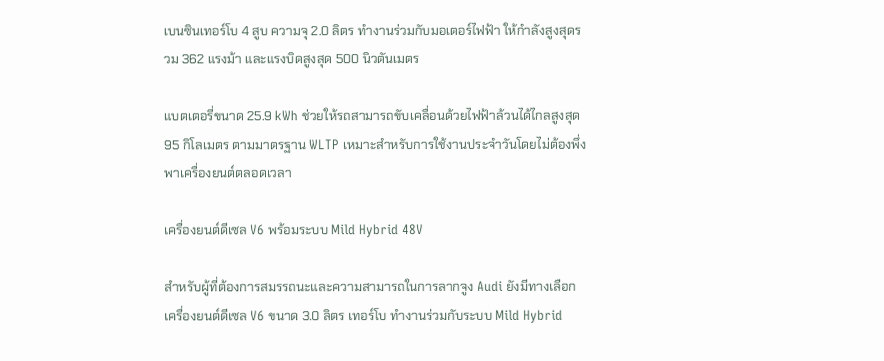เบนซินเทอร์โบ 4 สูบ ความจุ 2.0 ลิตร ทำงานร่วมกับมอเตอร์ไฟฟ้า ให้กำลังสูงสุดรวม 362 แรงม้า และแรงบิดสูงสุด 500 นิวตันเมตร

แบตเตอรี่ขนาด 25.9 kWh ช่วยให้รถสามารถขับเคลื่อนด้วยไฟฟ้าล้วนได้ไกลสูงสุด 95 กิโลเมตร ตามมาตรฐาน WLTP เหมาะสำหรับการใช้งานประจำวันโดยไม่ต้องพึ่งพาเครื่องยนต์ตลอดเวลา

เครื่องยนต์ดีเซล V6 พร้อมระบบ Mild Hybrid 48V

สำหรับผู้ที่ต้องการสมรรถนะและความสามารถในการลากจูง Audi ยังมีทางเลือกเครื่องยนต์ดีเซล V6 ขนาด 3.0 ลิตร เทอร์โบ ทำงานร่วมกับระบบ Mild Hybrid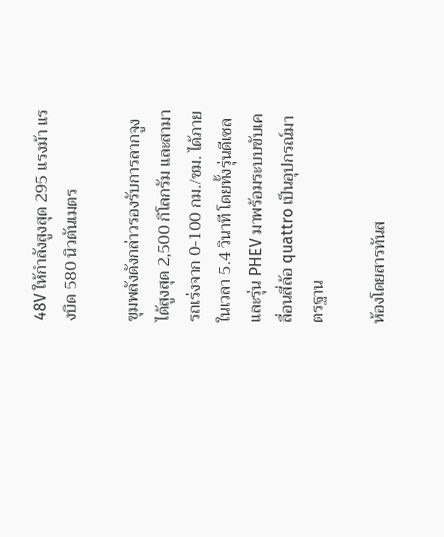48V ให้กำลังสูงสุด 295 แรงม้า แรงบิด 580 นิวตันเมตร

ขุมพลังดังกล่าวรองรับการลากจูงได้สูงสุด 2,500 กิโลกรัม และสามารถเร่งจาก 0-100 กม./ชม. ได้ภายในเวลา 5.4 วินาที โดยทั้งรุ่นดีเซลและรุ่น PHEV มาพร้อมระบบขับเคลื่อนสี่ล้อ quattro เป็นอุปกรณ์มาตรฐาน

ห้องโดยสารทันส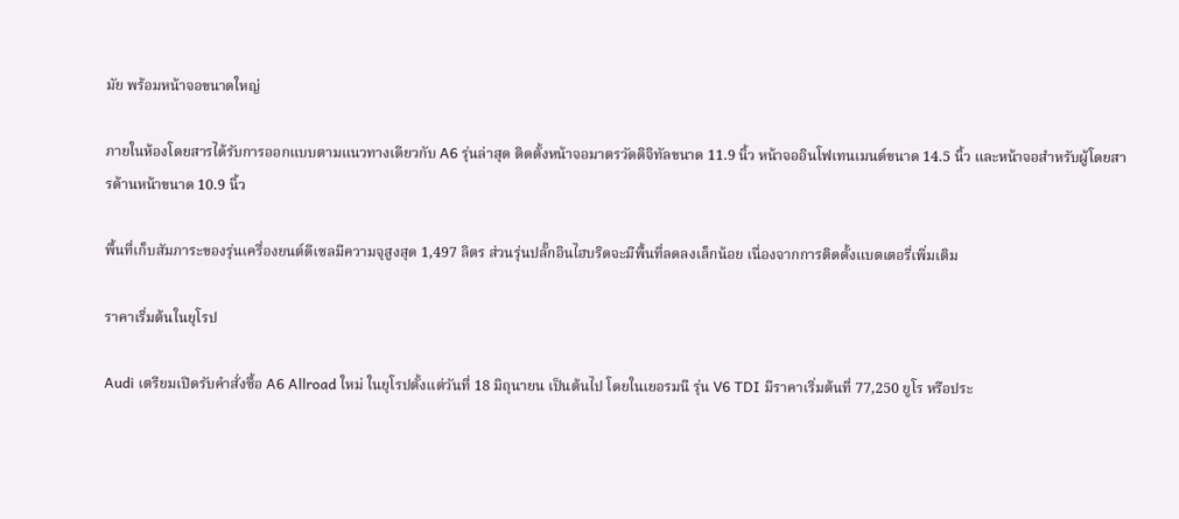มัย พร้อมหน้าจอขนาดใหญ่

ภายในห้องโดยสารได้รับการออกแบบตามแนวทางเดียวกับ A6 รุ่นล่าสุด ติดตั้งหน้าจอมาตรวัดดิจิทัลขนาด 11.9 นิ้ว หน้าจออินโฟเทนเมนต์ขนาด 14.5 นิ้ว และหน้าจอสำหรับผู้โดยสารด้านหน้าขนาด 10.9 นิ้ว

พื้นที่เก็บสัมภาระของรุ่นเครื่องยนต์ดีเซลมีความจุสูงสุด 1,497 ลิตร ส่วนรุ่นปลั๊กอินไฮบริดจะมีพื้นที่ลดลงเล็กน้อย เนื่องจากการติดตั้งแบตเตอรี่เพิ่มเติม

ราคาเริ่มต้นในยุโรป

Audi เตรียมเปิดรับคำสั่งซื้อ A6 Allroad ใหม่ ในยุโรปตั้งแต่วันที่ 18 มิถุนายน เป็นต้นไป โดยในเยอรมนี รุ่น V6 TDI มีราคาเริ่มต้นที่ 77,250 ยูโร หรือประ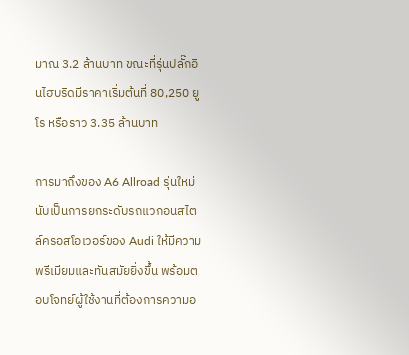มาณ 3.2 ล้านบาท ขณะที่รุ่นปลั๊กอินไฮบริดมีราคาเริ่มต้นที่ 80,250 ยูโร หรือราว 3.35 ล้านบาท

การมาถึงของ A6 Allroad รุ่นใหม่นับเป็นการยกระดับรถแวกอนสไตล์ครอสโอเวอร์ของ Audi ให้มีความพรีเมียมและทันสมัยยิ่งขึ้น พร้อมตอบโจทย์ผู้ใช้งานที่ต้องการความอ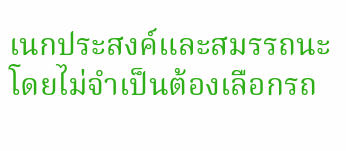เนกประสงค์และสมรรถนะ โดยไม่จำเป็นต้องเลือกรถ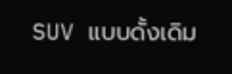SUV แบบดั้งเดิม